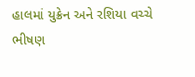હાલમાં યુક્રેન અને રશિયા વચ્ચે ભીષણ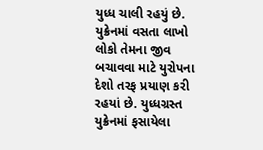યુધ્ધ ચાલી રહયું છે. યુક્રેનમાં વસતા લાખો લોકો તેમના જીવ બચાવવા માટે યુરોપના દેશો તરફ પ્રયાણ કરી રહયાં છે. યુધ્ધગ્રસ્ત યુક્રેનમાં ફસાયેલા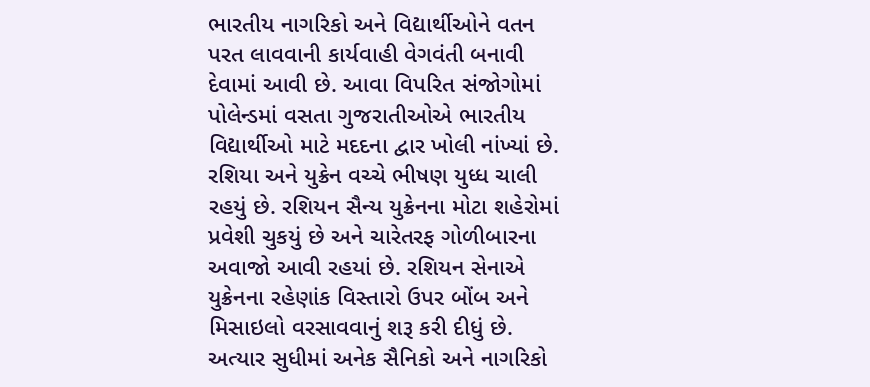ભારતીય નાગરિકો અને વિદ્યાર્થીઓને વતન પરત લાવવાની કાર્યવાહી વેગવંતી બનાવી દેવામાં આવી છે. આવા વિપરિત સંજોગોમાં પોલેન્ડમાં વસતા ગુજરાતીઓએ ભારતીય વિદ્યાર્થીઓ માટે મદદના દ્વાર ખોલી નાંખ્યાં છે.
રશિયા અને યુક્રેન વચ્ચે ભીષણ યુધ્ધ ચાલી રહયું છે. રશિયન સૈન્ય યુક્રેનના મોટા શહેરોમાં પ્રવેશી ચુકયું છે અને ચારેતરફ ગોળીબારના અવાજો આવી રહયાં છે. રશિયન સેનાએ યુક્રેનના રહેણાંક વિસ્તારો ઉપર બોંબ અને મિસાઇલો વરસાવવાનું શરૂ કરી દીધું છે. અત્યાર સુધીમાં અનેક સૈનિકો અને નાગરિકો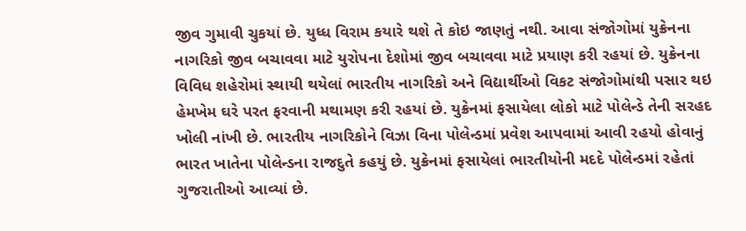જીવ ગુમાવી ચુકયાં છે. યુધ્ધ વિરામ કયારે થશે તે કોઇ જાણતું નથી. આવા સંજોગોમાં યુક્રેનના નાગરિકો જીવ બચાવવા માટે યુરોપના દેશોમાં જીવ બચાવવા માટે પ્રયાણ કરી રહયાં છે. યુક્રેનના વિવિધ શહેરોમાં સ્થાયી થયેલાં ભારતીય નાગરિકો અને વિદ્યાર્થીઓ વિકટ સંજોગોમાંથી પસાર થઇ હેમખેમ ઘરે પરત ફરવાની મથામણ કરી રહયાં છે. યુક્રેનમાં ફસાયેલા લોકો માટે પોલેન્ડે તેની સરહદ ખોલી નાંખી છે. ભારતીય નાગરિકોને વિઝા વિના પોલેન્ડમાં પ્રવેશ આપવામાં આવી રહયો હોવાનું ભારત ખાતેના પોલેન્ડના રાજદુતે કહયું છે. યુક્રેનમાં ફસાયેલાં ભારતીયોની મદદે પોલેન્ડમાં રહેતાં ગુજરાતીઓ આવ્યાં છે.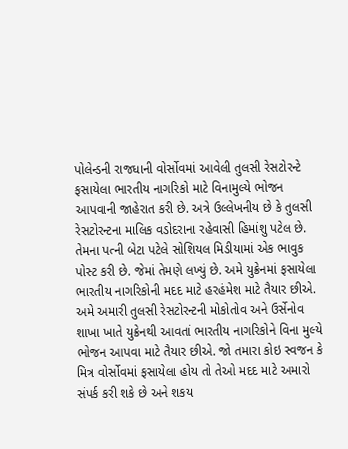પોલેન્ડની રાજધાની વોર્સોવમાં આવેલી તુલસી રેસટોરન્ટે ફસાયેલા ભારતીય નાગરિકો માટે વિનામુલ્યે ભોજન આપવાની જાહેરાત કરી છે. અત્રે ઉલ્લેખનીય છે કે તુલસી રેસટોરન્ટના માલિક વડોદરાના રહેવાસી હિમાંશુ પટેલ છે. તેમના પત્ની બેટા પટેલે સોશિયલ મિડીયામાં એક ભાવુક પોસ્ટ કરી છે. જેમાં તેમણે લખ્યું છે. અમે યુક્રેનમાં ફસાયેલા ભારતીય નાગરિકોની મદદ માટે હરહંમેશ માટે તૈયાર છીએ. અમે અમારી તુલસી રેસટોરન્ટની મોકોતોવ અને ઉર્સેનોવ શાખા ખાતે યુક્રેનથી આવતાં ભારતીય નાગરિકોને વિના મુલ્યે ભોજન આપવા માટે તૈયાર છીએ. જો તમારા કોઇ સ્વજન કે મિત્ર વોર્સોવમાં ફસાયેલા હોય તો તેઓ મદદ માટે અમારો સંપર્ક કરી શકે છે અને શકય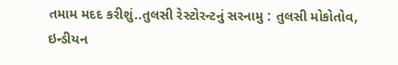તમામ મદદ કરીશું..તુલસી રેસ્ટોરન્ટનું સરનામુ : તુલસી મોકોતોવ, ઇન્ડીયન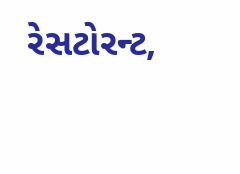રેસટોરન્ટ,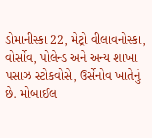ડોમાનીસ્કા 22, મેટ્રો વીલાવનોસ્કા, વોર્સોવ, પોલેન્ડ અને અન્ય શાખા પસાઝ સ્ટોકવોસે, ઉર્સેનોવ ખાતેનું છે. મોબાઈલ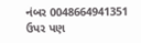નંબર 0048664941351 ઉપર પણ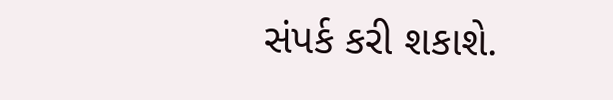સંપર્ક કરી શકાશે.